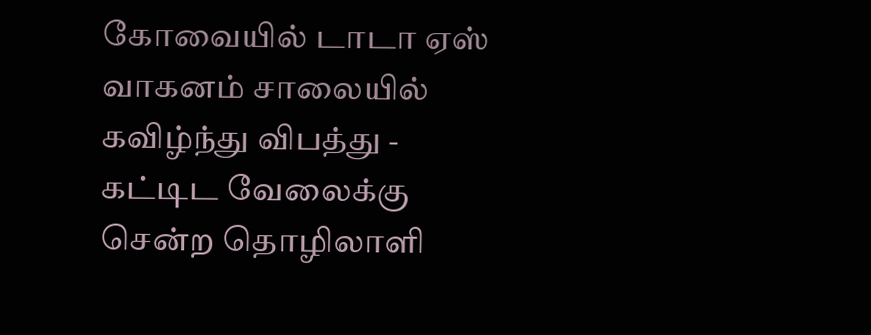கோவையில் டாடா ஏஸ் வாகனம் சாலையில் கவிழ்ந்து விபத்து - கட்டிட வேலைக்கு சென்ற தொழிலாளி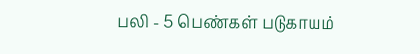பலி - 5 பெண்கள் படுகாயம்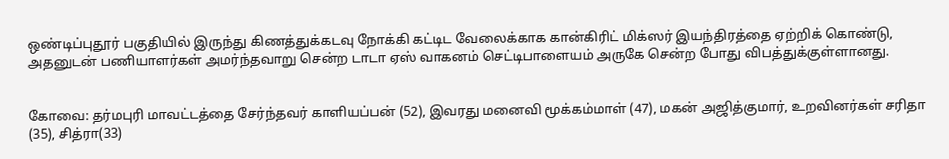ஒண்டிப்புதூர் பகுதியில் இருந்து கிணத்துக்கடவு நோக்கி கட்டிட வேலைக்காக கான்கிரிட் மிக்ஸர் இயந்திரத்தை ஏற்றிக் கொண்டு, அதனுடன் பணியாளர்கள் அமர்ந்தவாறு சென்ற டாடா ஏஸ் வாகனம் செட்டிபாளையம் அருகே சென்ற போது விபத்துக்குள்ளானது.


கோவை: தர்மபுரி மாவட்டத்தை சேர்ந்தவர் காளியப்பன் (52), இவரது மனைவி மூக்கம்மாள் (47), மகன் அஜித்குமார், உறவினர்கள் சரிதா (35), சித்ரா(33)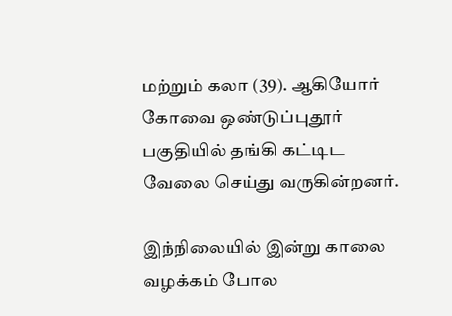மற்றும் கலா (39). ஆகியோர் கோவை ஒண்டுப்புதூர் பகுதியில் தங்கி கட்டிட வேலை செய்து வருகின்றனர்.

இந்நிலையில் இன்று காலை வழக்கம் போல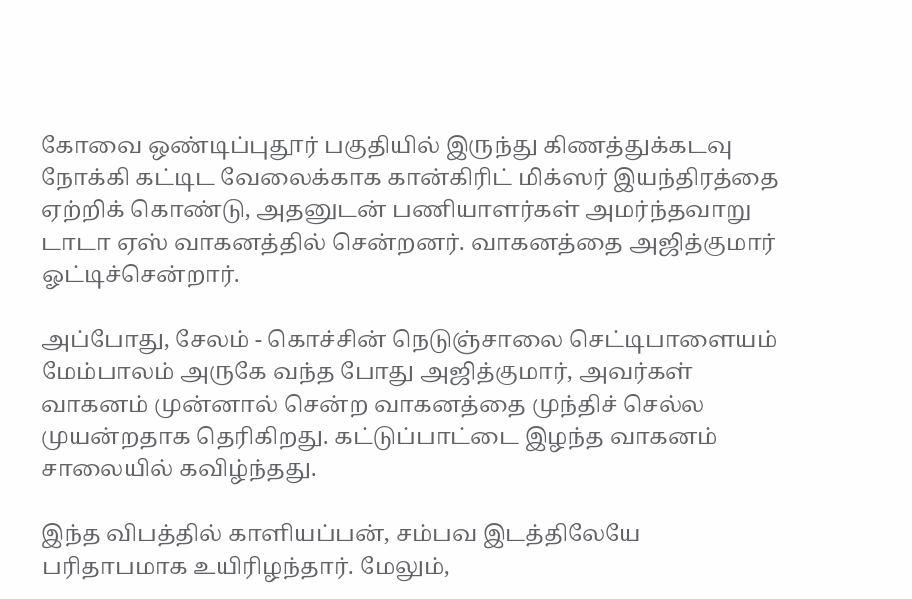கோவை ஒண்டிப்புதூர் பகுதியில் இருந்து கிணத்துக்கடவு நோக்கி கட்டிட வேலைக்காக கான்கிரிட் மிக்ஸர் இயந்திரத்தை ஏற்றிக் கொண்டு, அதனுடன் பணியாளர்கள் அமர்ந்தவாறு டாடா ஏஸ் வாகனத்தில் சென்றனர். வாகனத்தை அஜித்குமார் ஓட்டிச்சென்றார்.

அப்போது, சேலம் - கொச்சின் நெடுஞ்சாலை செட்டிபாளையம் மேம்பாலம் அருகே வந்த போது அஜித்குமார், அவர்கள் வாகனம் முன்னால் சென்ற வாகனத்தை முந்திச் செல்ல முயன்றதாக தெரிகிறது. கட்டுப்பாட்டை இழந்த வாகனம் சாலையில் கவிழ்ந்தது.

இந்த விபத்தில் காளியப்பன், சம்பவ இடத்திலேயே பரிதாபமாக உயிரிழந்தார். மேலும்,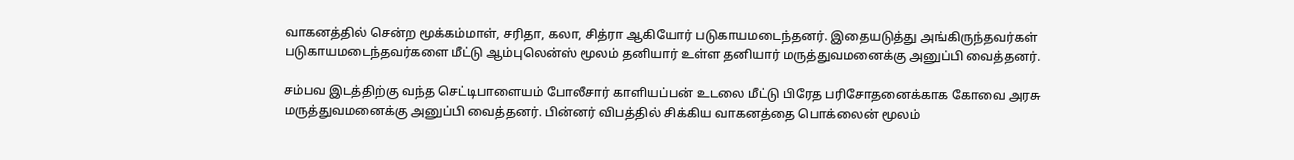வாகனத்தில் சென்ற மூக்கம்மாள், சரிதா, கலா, சித்ரா ஆகியோர் படுகாயமடைந்தனர். இதையடுத்து அங்கிருந்தவர்கள் படுகாயமடைந்தவர்களை மீட்டு ஆம்புலென்ஸ் மூலம் தனியார் உள்ள தனியார் மருத்துவமனைக்கு அனுப்பி வைத்தனர்.

சம்பவ இடத்திற்கு வந்த செட்டிபாளையம் போலீசார் காளியப்பன் உடலை மீட்டு பிரேத பரிசோதனைக்காக கோவை அரசு மருத்துவமனைக்கு அனுப்பி வைத்தனர். பின்னர் விபத்தில் சிக்கிய வாகனத்தை பொக்லைன் மூலம்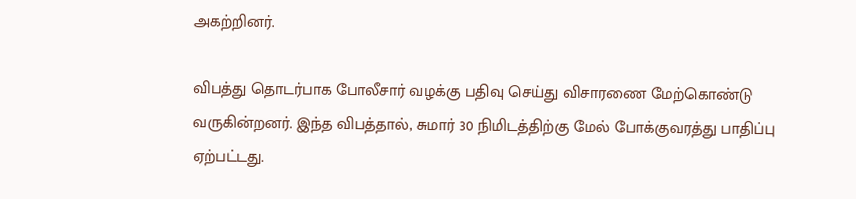அகற்றினர்.

விபத்து தொடர்பாக போலீசார் வழக்கு பதிவு செய்து விசாரணை மேற்கொண்டு வருகின்றனர். இந்த விபத்தால், சுமார் 30 நிமிடத்திற்கு மேல் போக்குவரத்து பாதிப்பு ஏற்பட்டது.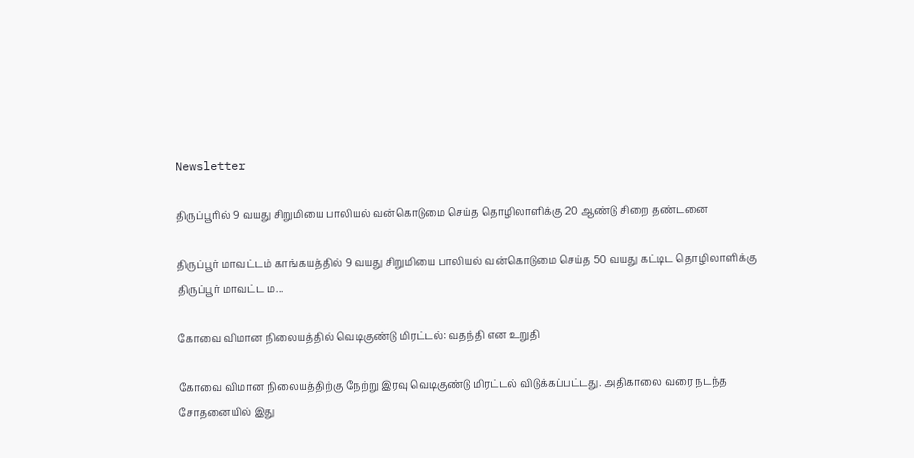Newsletter

திருப்பூரில் 9 வயது சிறுமியை பாலியல் வன்கொடுமை செய்த தொழிலாளிக்கு 20 ஆண்டு சிறை தண்டனை

திருப்பூர் மாவட்டம் காங்கயத்தில் 9 வயது சிறுமியை பாலியல் வன்கொடுமை செய்த 50 வயது கட்டிட தொழிலாளிக்கு திருப்பூர் மாவட்ட ம...

கோவை விமான நிலையத்தில் வெடிகுண்டு மிரட்டல்: வதந்தி என உறுதி

கோவை விமான நிலையத்திற்கு நேற்று இரவு வெடிகுண்டு மிரட்டல் விடுக்கப்பட்டது. அதிகாலை வரை நடந்த சோதனையில் இது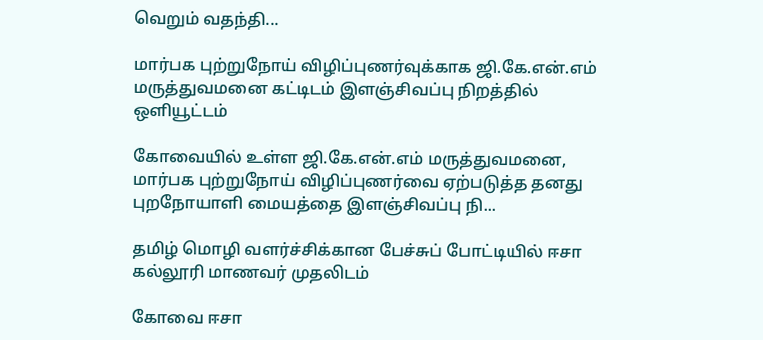வெறும் வதந்தி...

மார்பக புற்றுநோய் விழிப்புணர்வுக்காக ஜி.கே.என்.எம் மருத்துவமனை கட்டிடம் இளஞ்சிவப்பு நிறத்தில் ஒளியூட்டம்

கோவையில் உள்ள ஜி.கே.என்.எம் மருத்துவமனை, மார்பக புற்றுநோய் விழிப்புணர்வை ஏற்படுத்த தனது புறநோயாளி மையத்தை இளஞ்சிவப்பு நி...

தமிழ் மொழி வளர்ச்சிக்கான பேச்சுப் போட்டியில் ஈசா கல்லூரி மாணவர் முதலிடம்

கோவை ஈசா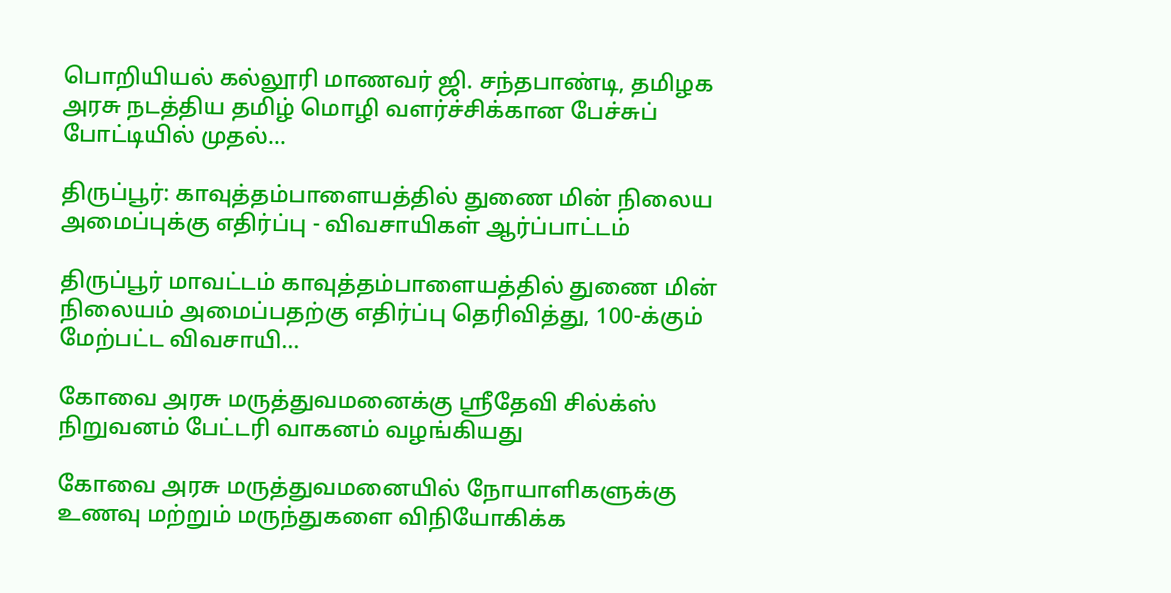பொறியியல் கல்லூரி மாணவர் ஜி. சந்தபாண்டி, தமிழக அரசு நடத்திய தமிழ் மொழி வளர்ச்சிக்கான பேச்சுப் போட்டியில் முதல்...

திருப்பூர்: காவுத்தம்பாளையத்தில் துணை மின் நிலைய அமைப்புக்கு எதிர்ப்பு - விவசாயிகள் ஆர்ப்பாட்டம்

திருப்பூர் மாவட்டம் காவுத்தம்பாளையத்தில் துணை மின் நிலையம் அமைப்பதற்கு எதிர்ப்பு தெரிவித்து, 100-க்கும் மேற்பட்ட விவசாயி...

கோவை அரசு மருத்துவமனைக்கு ஸ்ரீதேவி சில்க்ஸ் நிறுவனம் பேட்டரி வாகனம் வழங்கியது

கோவை அரசு மருத்துவமனையில் நோயாளிகளுக்கு உணவு மற்றும் மருந்துகளை விநியோகிக்க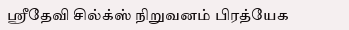ஸ்ரீதேவி சில்க்ஸ் நிறுவனம் பிரத்யேக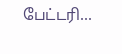பேட்டரி...